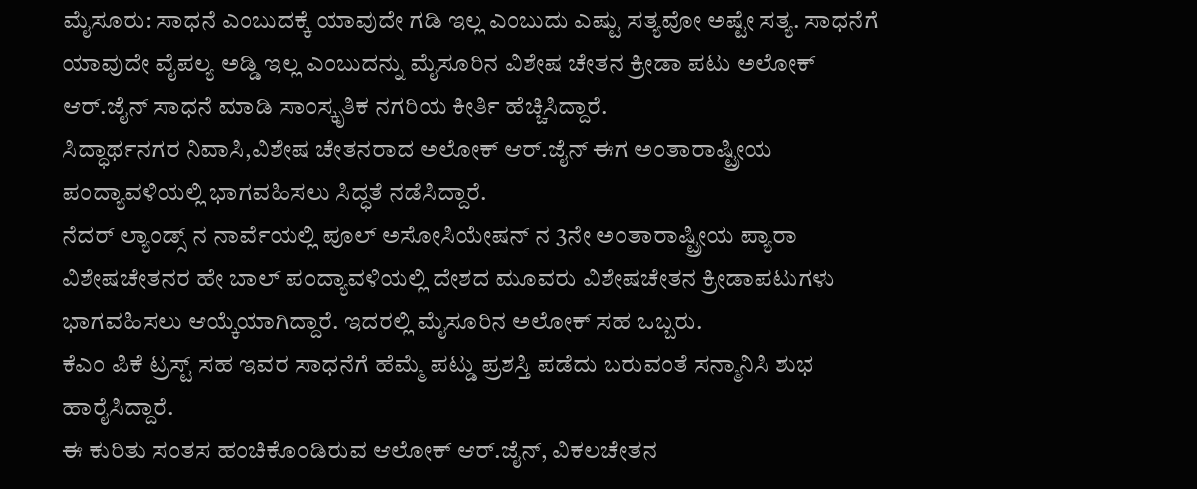ಮೈಸೂರು: ಸಾಧನೆ ಎಂಬುದಕ್ಕೆ ಯಾವುದೇ ಗಡಿ ಇಲ್ಲ ಎಂಬುದು ಎಷ್ಟು ಸತ್ಯವೋ ಅಷ್ಟೇ ಸತ್ಯ. ಸಾಧನೆಗೆ ಯಾವುದೇ ವೈಪಲ್ಯ ಅಡ್ಡಿ ಇಲ್ಲ ಎಂಬುದನ್ನು ಮೈಸೂರಿನ ವಿಶೇಷ ಚೇತನ ಕ್ರೀಡಾ ಪಟು ಅಲೋಕ್ ಆರ್.ಜೈನ್ ಸಾಧನೆ ಮಾಡಿ ಸಾಂಸ್ಕೃತಿಕ ನಗರಿಯ ಕೀರ್ತಿ ಹೆಚ್ಚಿಸಿದ್ದಾರೆ.
ಸಿದ್ಧಾರ್ಥನಗರ ನಿವಾಸಿ,ವಿಶೇಷ ಚೇತನರಾದ ಅಲೋಕ್ ಆರ್.ಜೈನ್ ಈಗ ಅಂತಾರಾಷ್ಟ್ರೀಯ ಪಂದ್ಯಾವಳಿಯಲ್ಲಿ ಭಾಗವಹಿಸಲು ಸಿದ್ಧತೆ ನಡೆಸಿದ್ದಾರೆ.
ನೆದರ್ ಲ್ಯಾಂಡ್ಸ್ ನ ನಾರ್ವೆಯಲ್ಲಿ ಪೂಲ್ ಅಸೋಸಿಯೇಷನ್ ನ 3ನೇ ಅಂತಾರಾಷ್ಟ್ರೀಯ ಪ್ಯಾರಾ ವಿಶೇಷಚೇತನರ ಹೇ ಬಾಲ್ ಪಂದ್ಯಾವಳಿಯಲ್ಲಿ ದೇಶದ ಮೂವರು ವಿಶೇಷಚೇತನ ಕ್ರೀಡಾಪಟುಗಳು ಭಾಗವಹಿಸಲು ಆಯ್ಕೆಯಾಗಿದ್ದಾರೆ. ಇದರಲ್ಲಿ ಮೈಸೂರಿನ ಅಲೋಕ್ ಸಹ ಒಬ್ಬರು.
ಕೆಎಂ ಪಿಕೆ ಟ್ರಸ್ಟ್ ಸಹ ಇವರ ಸಾಧನೆಗೆ ಹೆಮ್ಮೆ ಪಟ್ಡು ಪ್ರಶಸ್ತಿ ಪಡೆದು ಬರುವಂತೆ ಸನ್ಮಾನಿಸಿ ಶುಭ ಹಾರೈಸಿದ್ದಾರೆ.
ಈ ಕುರಿತು ಸಂತಸ ಹಂಚಿಕೊಂಡಿರುವ ಆಲೋಕ್ ಆರ್.ಜೈನ್, ವಿಕಲಚೇತನ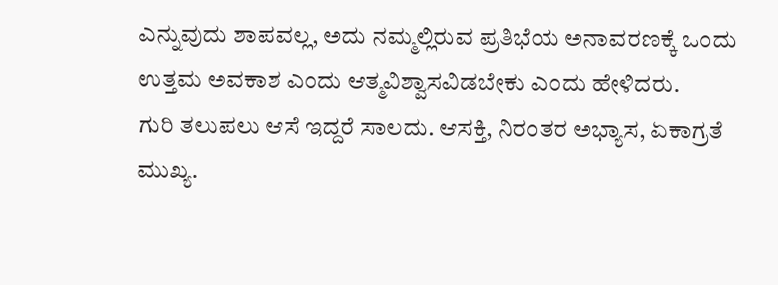ಎನ್ನುವುದು ಶಾಪವಲ್ಲ, ಅದು ನಮ್ಮಲ್ಲಿರುವ ಪ್ರತಿಭೆಯ ಅನಾವರಣಕ್ಕೆ ಒಂದು ಉತ್ತಮ ಅವಕಾಶ ಎಂದು ಆತ್ಮವಿಶ್ವಾಸವಿಡಬೇಕು ಎಂದು ಹೇಳಿದರು.
ಗುರಿ ತಲುಪಲು ಆಸೆ ಇದ್ದರೆ ಸಾಲದು. ಆಸಕ್ತಿ, ನಿರಂತರ ಅಭ್ಯಾಸ, ಏಕಾಗ್ರತೆ ಮುಖ್ಯ.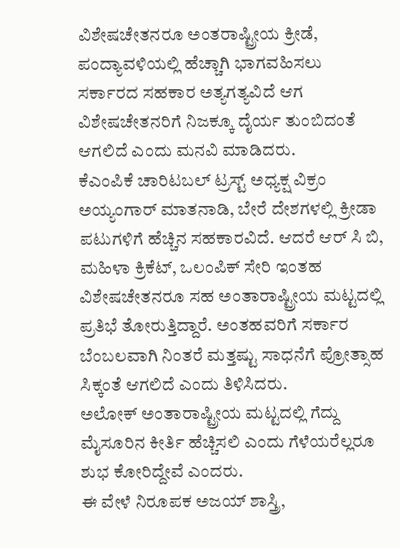ವಿಶೇಷಚೇತನರೂ ಅಂತರಾಷ್ಟ್ರೀಯ ಕ್ರೀಡೆ, ಪಂದ್ಯಾವಳಿಯಲ್ಲಿ ಹೆಚ್ಚಾಗಿ ಭಾಗವಹಿಸಲು ಸರ್ಕಾರದ ಸಹಕಾರ ಅತ್ಯಗತ್ಯವಿದೆ ಆಗ ವಿಶೇಷಚೇತನರಿಗೆ ನಿಜಕ್ಕೂ ದೈರ್ಯ ತುಂಬಿದಂತೆ ಆಗಲಿದೆ ಎಂದು ಮನವಿ ಮಾಡಿದರು.
ಕೆಎಂಪಿಕೆ ಚಾರಿಟಬಲ್ ಟ್ರಸ್ಟ್ ಅಧ್ಯಕ್ಷ ವಿಕ್ರಂ ಅಯ್ಯಂಗಾರ್ ಮಾತನಾಡಿ, ಬೇರೆ ದೇಶಗಳಲ್ಲಿ ಕ್ರೀಡಾ ಪಟುಗಳಿಗೆ ಹೆಚ್ಚಿನ ಸಹಕಾರವಿದೆ. ಆದರೆ ಆರ್ ಸಿ ಬಿ, ಮಹಿಳಾ ಕ್ರಿಕೆಟ್, ಒಲಂಪಿಕ್ ಸೇರಿ ಇಂತಹ ವಿಶೇಷಚೇತನರೂ ಸಹ ಅಂತಾರಾಷ್ಟ್ರೀಯ ಮಟ್ಟದಲ್ಲಿ ಪ್ರತಿಭೆ ತೋರುತ್ತಿದ್ದಾರೆ. ಅಂತಹವರಿಗೆ ಸರ್ಕಾರ ಬೆಂಬಲವಾಗಿ ನಿಂತರೆ ಮತ್ತಷ್ಟು ಸಾಧನೆಗೆ ಪ್ರೋತ್ಸಾಹ ಸಿಕ್ಕಂತೆ ಆಗಲಿದೆ ಎಂದು ತಿಳಿಸಿದರು.
ಅಲೋಕ್ ಅಂತಾರಾಷ್ಟ್ರೀಯ ಮಟ್ಟದಲ್ಲಿ ಗೆದ್ದು ಮೈಸೂರಿನ ಕೀರ್ತಿ ಹೆಚ್ಚಿಸಲಿ ಎಂದು ಗೆಳೆಯರೆಲ್ಲರೂ ಶುಭ ಕೋರಿದ್ದೇವೆ ಎಂದರು.
ಈ ವೇಳೆ ನಿರೂಪಕ ಅಜಯ್ ಶಾಸ್ತ್ರಿ,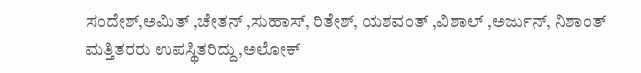ಸಂದೇಶ್,ಅಮಿತ್ ,ಚೇತನ್ ,ಸುಹಾಸ್, ರಿತೇಶ್, ಯಶವಂತ್ ,ವಿಶಾಲ್ ,ಅರ್ಜುನ್, ನಿಶಾಂತ್ ಮತ್ತಿತರರು ಉಪಸ್ಥಿತರಿದ್ದು,ಅಲೋಕ್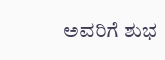ಅವರಿಗೆ ಶುಭ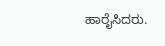ಹಾರೈಸಿದರು.